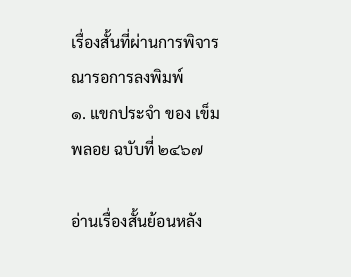เรื่องสั้นที่ผ่านการพิจารณารอการลงพิมพ์
๑. แขกประจำ ของ เข็มพลอย ฉบับที่ ๒๔๖๗

อ่านเรื่องสั้นย้อนหลัง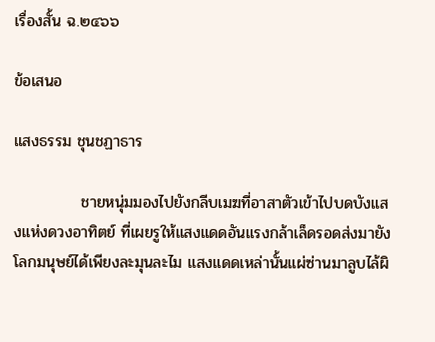เรื่องสั้น ฉ.๒๔๖๖

ข้อเสนอ

แสงธรรม ชุนชฏาธาร

            ชายหนุ่มมองไปยังกลีบเมฆที่อาสาตัวเข้าไปบดบังแสงแห่งดวงอาทิตย์ ที่เผยรูให้แสงแดดอันแรงกล้าเล็ดรอดส่งมายังโลกมนุษย์ได้เพียงละมุนละไม แสงแดดเหล่านั้นแผ่ซ่านมาลูบไล้ผิ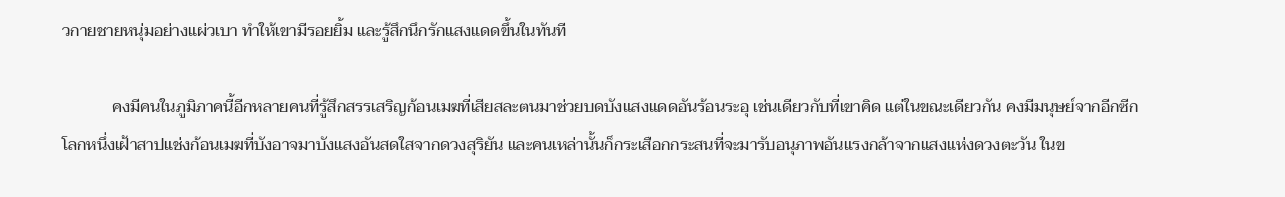วกายชายหนุ่มอย่างแผ่วเบา ทำให้เขามีรอยยิ้ม และรู้สึกนึกรักแสงแดดขึ้นในทันที

            คงมีคนในภูมิภาคนี้อีกหลายคนที่รู้สึกสรรเสริญก้อนเมฆที่เสียสละตนมาช่วยบดบังแสงแดดอันร้อนระอุ เช่นเดียวกับที่เขาคิด แต่ในขณะเดียวกัน คงมีมนุษย์จากอีกซีกโลกหนึ่งเฝ้าสาปแช่งก้อนเมฆที่บังอาจมาบังแสงอันสดใสจากดวงสุริยัน และคนเหล่านั้นก็กระเสือกกระสนที่จะมารับอนุภาพอันแรงกล้าจากแสงแห่งดวงตะวัน ในข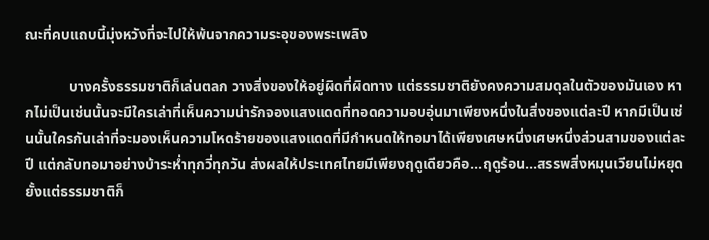ณะที่คบแถบนี้มุ่งหวังที่จะไปให้พ้นจากความระอุของพระเพลิง

            บางครั้งธรรมชาติก็เล่นตลก วางสิ่งของให้อยู่ผิดที่ผิดทาง แต่ธรรมชาติยังคงความสมดุลในตัวของมันเอง หากไม่เป็นเช่นนั้นจะมีใครเล่าที่เห็นความน่ารักจองแสงแดดที่ทอดความอบอุ่นมาเพียงหนึ่งในสิ่งของแต่ละปี หากมีเป็นเช่นนั้นใครกันเล่าที่จะมองเห็นความโหดร้ายของแสงแดดที่มีกำหนดให้ทอมาได้เพียงเศษหนึ่งเศษหนึ่งส่วนสามของแต่ละปี แต่กลับทอมาอย่างบ้าระห่ำทุกวี่ทุกวัน ส่งผลให้ประเทศไทยมีเพียงฤดูเดียวคือ...ฤดูร้อน...สรรพสิ่งหมุนเวียนไม่หยุดยั้งแต่ธรรมชาติก็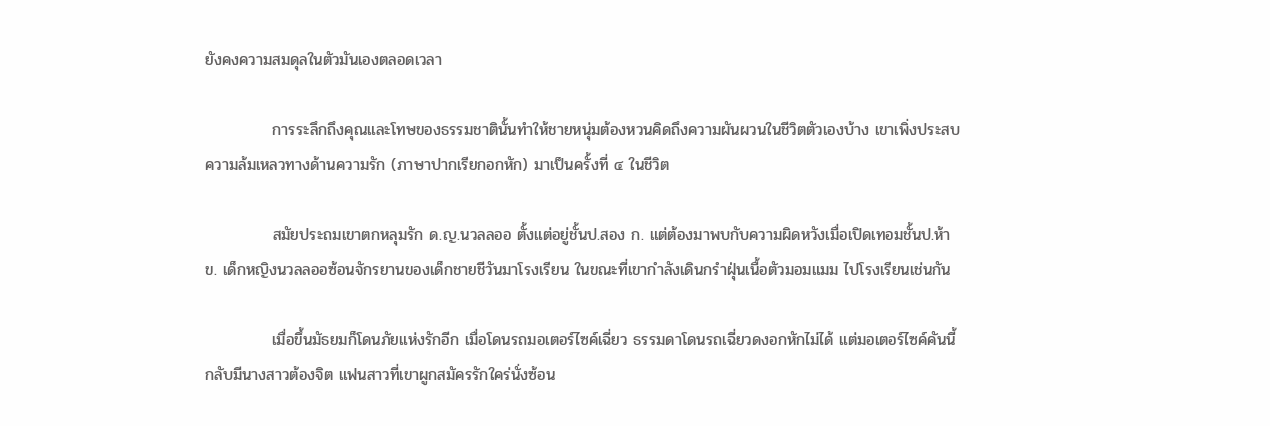ยังคงความสมดุลในตัวมันเองตลอดเวลา

            การระลึกถึงคุณและโทษของธรรมชาตินั้นทำให้ชายหนุ่มต้องหวนคิดถึงความผันผวนในชีวิตตัวเองบ้าง เขาเพิ่งประสบความล้มเหลวทางด้านความรัก (ภาษาปากเรียกอกหัก) มาเป็นครั้งที่ ๔ ในชีวิต

            สมัยประถมเขาตกหลุมรัก ด.ญ.นวลลออ ตั้งแต่อยู่ชั้นป.สอง ก. แต่ต้องมาพบกับความผิดหวังเมื่อเปิดเทอมชั้นป.ห้า ข. เด็กหญิงนวลลออซ้อนจักรยานของเด็กชายชีวันมาโรงเรียน ในขณะที่เขากำลังเดินกรำฝุ่นเนื้อตัวมอมแมม ไปโรงเรียนเช่นกัน

            เมื่อขึ้นมัธยมก็โดนภัยแห่งรักอีก เมื่อโดนรถมอเตอร์ไซค์เฉี่ยว ธรรมดาโดนรถเฉี่ยวดงอกหักไม่ได้ แต่มอเตอร์ไซค์คันนี้กลับมีนางสาวต้องจิต แฟนสาวที่เขาผูกสมัครรักใคร่นั่งซ้อน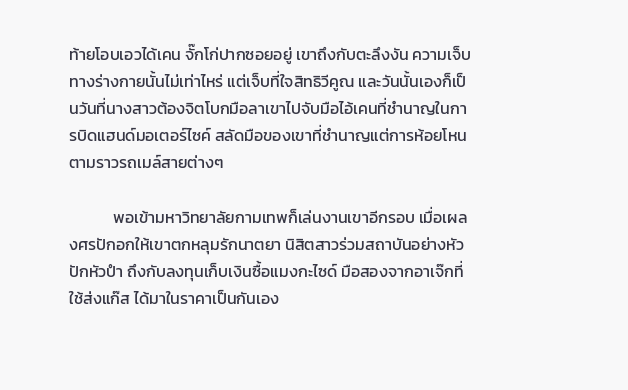ท้ายโอบเอวได้เคน จั๊กโก่ปากซอยอยู่ เขาถึงกับตะลึงงัน ความเจ็บทางร่างกายนั้นไม่เท่าไหร่ แต่เจ็บที่ใจสิทธิวีคูณ และวันนั้นเองก็เป็นวันที่นางสาวต้องจิตโบกมือลาเขาไปจับมือไอ้เคนที่ชำนาญในการบิดแฮนด์มอเตอร์ไซค์ สลัดมือของเขาที่ชำนาญแต่การห้อยโหนตามราวรถเมล์สายต่างๆ

            พอเข้ามหาวิทยาลัยกามเทพก็เล่นงานเขาอีกรอบ เมื่อเผลงศรปักอกให้เขาตกหลุมรักนาตยา นิสิตสาวร่วมสถาบันอย่างหัวปักหัวปำ ถึงกับลงทุนเก็บเงินซื้อแมงกะไซด์ มือสองจากอาเจ๊กที่ใช้ส่งแก๊ส ได้มาในราคาเป็นกันเอง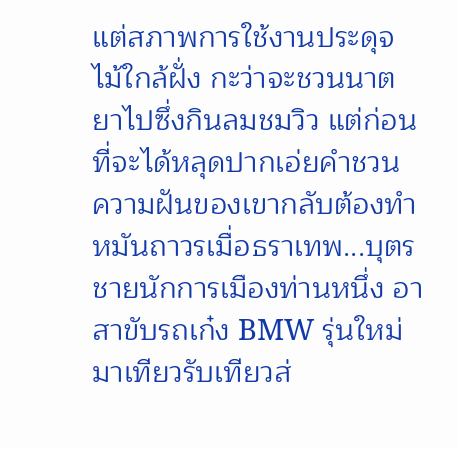แต่สภาพการใช้งานประดุจไม้ใกล้ฝั่ง กะว่าจะชวนนาตยาไปซึ่งกินลมชมวิว แต่ก่อนที่จะได้หลุดปากเอ่ยคำชวน ความฝันของเขากลับต้องทำหมันถาวรเมื่อธราเทพ...บุตรชายนักการเมืองท่านหนึ่ง อาสาขับรถเก๋ง BMW รุ่นใหม่ มาเทียวรับเทียวส่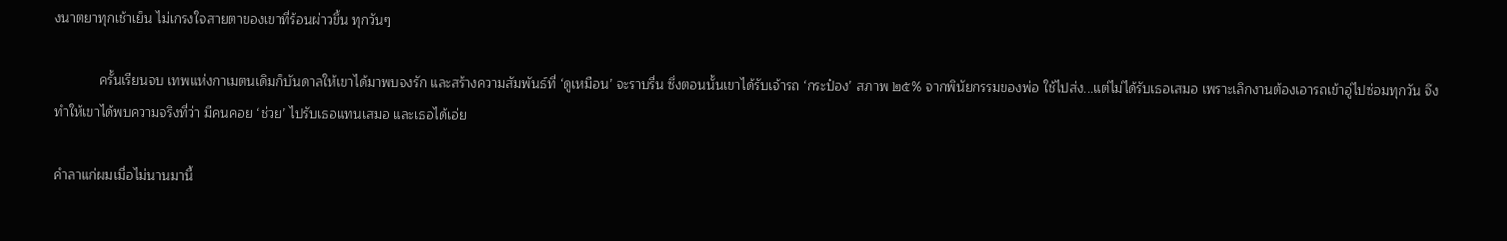งนาตยาทุกเช้าเย็น ไม่เกรงใจสายตาของเขาที่ร้อนผ่าวขึ้น ทุกวันๆ

            ครั้นเรียนจบ เทพแห่งกาเมตนเดิมก็บันดาลให้เขาได้มาพบจงรัก และสร้างความสัมพันธ์ที่ ‘ดูเหมือน’ จะราบรื่น ซึ่งตอนนั้นเขาได้รับเจ้ารถ ‘กระป๋อง’ สภาพ ๒๕% จากพินัยกรรมของพ่อ ใช้ไปส่ง...แต่ไม่ได้รับเธอเสมอ เพราะเลิกงานต้องเอารถเข้าอู่ไปซ่อมทุกวัน จึงทำให้เขาได้พบความจริงที่ว่า มีคนคอย ‘ช่วย’ ไปรับเธอแทนเสมอ และเธอได้เอ่ย

คำลาแก่ผมเมื่อไม่นานมานี้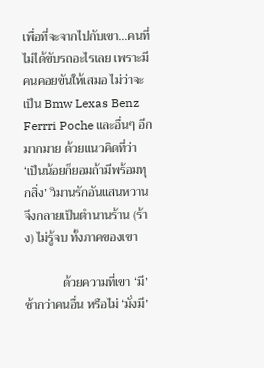เพื่อที่จะจากไปกับเขา...คนที่ไม่ได้ขับรถอะไรเลย เพราะมีคนคอยขันให้เสมอ ไม่ว่าจะเป็น Bmw Lexas Benz Ferrri Poche และอื่นๆ อีกมากมาย ด้วยแนวคิดที่ว่า ‘เป็นน้อยก็ยอมถ้ามีพร้อมทุกสิ่ง’ วิมานรักอันแสนหวานจึงกลายเป็นตำนานร้าน (ร้าง) ไม่รู้จบ ทั้งภาคของเขา

            ด้วยความที่เขา ‘มี’ ช้ากว่าคนอื่น หรือไม่ ‘มั่งมี’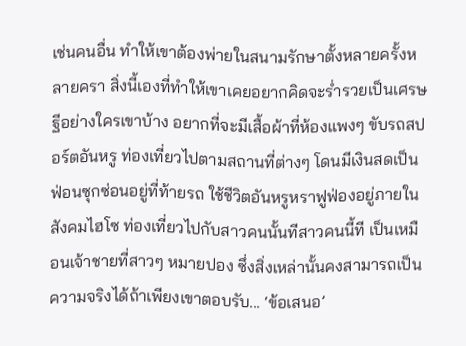เช่นคนอื่น ทำให้เขาต้องพ่ายในสนามรักษาตั้งหลายครั้งหลายครา สิ่งนี้เองที่ทำให้เขาเคยอยากคิดจะร่ำรวยเป็นเศรษฐีอย่างใครเขาบ้าง อยากที่จะมีเสื้อผ้าที่ห้องแพงๆ ขับรถสปอร์ตอันหรู ท่องเที่ยวไปตามสถานที่ต่างๆ โดนมีเงินสดเป็นฟ่อนซุกซ่อนอยู่ที่ท้ายรถ ใช้ชีวิตอันหรูหราฟูฟ่องอยู่ภายในสังคมไฮโซ ท่องเที่ยวไปกับสาวคนนั้นทีสาวคนนี้ที เป็นเหมือนเจ้าชายที่สาวๆ หมายปอง ซึ่งสิ่งเหล่านั้นคงสามารถเป็นความจริงได้ถ้าเพียงเขาตอบรับ... ‘ข้อเสนอ’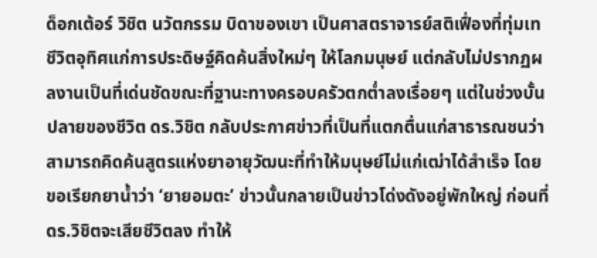ด็อกเต้อร์ วิชิต นวัตกรรม บิดาของเขา เป็นศาสตราจารย์สติเฟื่องที่ทุ่มเทชีวิตอุทิศแก่การประดิษฐ์คิดค้นสิ่งใหม่ๆ ให้โลกมนุษย์ แต่กลับไม่ปรากฏผลงานเป็นที่เด่นชัดขณะที่ฐานะทางครอบครัวตกต่ำลงเรื่อยๆ แต่ในช่วงบั้นปลายของชีวิต ดร.วิชิต กลับประกาศข่าวที่เป็นที่แตกตื่นแก่สาธารณชนว่า สามารถคิดค้นสูตรแห่งยาอายุวัฒนะที่ทำให้มนุษย์ไม่แก่เฒ่าได้สำเร็จ โดยขอเรียกยาน้ำว่า ‘ยายอมตะ’ ข่าวนั้นกลายเป็นข่าวโด่งดังอยู่พักใหญ่ ก่อนที่ดร.วิชิตจะเสียชีวิตลง ทำให้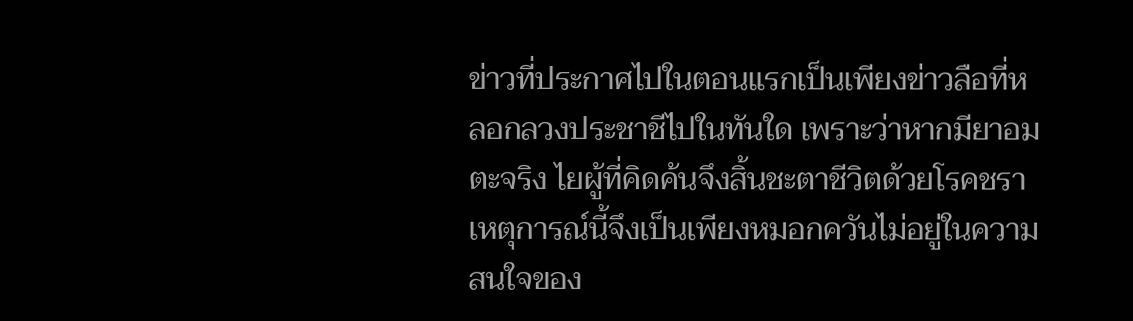ข่าวที่ประกาศไปในตอนแรกเป็นเพียงข่าวลือที่หลอกลวงประชาชีไปในทันใด เพราะว่าหากมียาอมตะจริง ไยผู้ที่คิดค้นจึงสิ้นชะตาชีวิตด้วยโรคชรา เหตุการณ์นี้จึงเป็นเพียงหมอกควันไม่อยู่ในความสนใจของ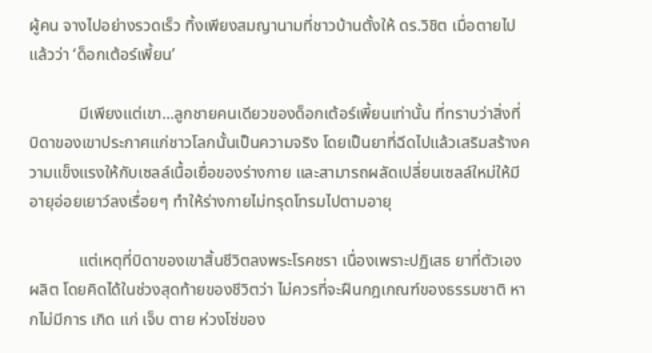ผู้คน จางไปอย่างรวดเร็ว ทิ้งเพียงสมญานามที่ชาวบ้านตั้งให้ ดร.วิชิต เมื่อตายไปแล้วว่า ‘ด็อกเต้อร์เพี้ยน’

            มีเพียงแต่เขา...ลูกชายคนเดียวของด็อกเต้อร์เพี้ยนเท่านั้น ที่ทราบว่าสิ่งที่บิดาของเขาประกาศแก่ชาวโลกนั้นเป็นความจริง โดยเป็นยาที่ฉีดไปแล้วเสริมสร้างความแข็งแรงให้กับเซลล์เนื้อเยื่อของร่างกาย และสามารถผลัดเปลี่ยนเซลล์ใหม่ให้มีอายุอ่อยเยาว์ลงเรื่อยๆ ทำให้ร่างกายไม่ทรุดโทรมไปตามอายุ

            แต่เหตุที่บิดาของเขาสิ้นชีวิตลงพระโรคชรา เนื่องเพราะปฏิเสธ ยาที่ตัวเองผลิต โดยคิดได้ในช่วงสุดท้ายของชีวิตว่า ไม่ควรที่จะฝืนกฎเกณฑ์ของธรรมชาติ หากไม่มีการ เกิด แก่ เจ็บ ตาย ห่วงโซ่ของ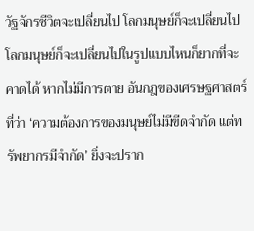วัฐจักรชีวิตจะเปลี่ยนไป โลกมนุษย์ก็จะเปลี่ยนไป โลกมนุษย์ก็จะเปลี่ยนไปในรูปแบบไหนก็ยากที่จะคาดได้ หากไม่มีการตาย อันกฎของเศรษฐศาสตร์ที่ว่า ‘ความต้องการของมนุษย์ไม่มีขีดจำกัด แต่ทรัพยากรมีจำกัด’ ยิ่งจะปราก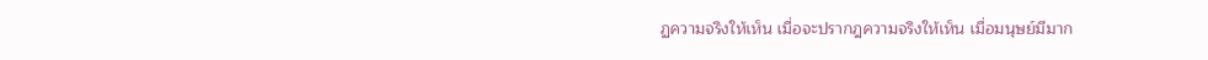ฏความจริงให้เห็น เมื่อจะปรากฎความจริงให้เห็น เมื่อมนุษย์มีมาก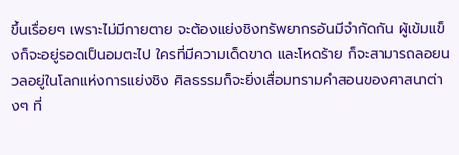ขึ้นเรื่อยๆ เพราะไม่มีกายตาย จะต้องแย่งชิงทรัพยากรอันมีจำกัดกัน ผู้เข้มแข็งก็จะอยู่รอดเป็นอมตะไป ใครที่มีความเด็ดขาด และโหดร้าย ก็จะสามารถลอยนวลอยู่ในโลกแห่งการแย่งชิง ศิลธรรมก็จะยิ่งเสื่อมทรามคำสอนของศาสนาต่างๆ ที่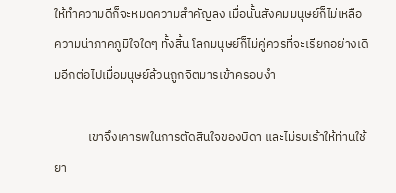ให้ทำความดีก็จะหมดความสำคัญลง เมื่อนั้นสังคมมนุษย์ก็ไม่เหลือความน่าภาคภูมิใจใดๆ ทั้งสิ้น โลกมนุษย์ก็ไม่คู่ควรที่จะเรียกอย่างเดิมอีกต่อไปเมื่อมนุษย์ล้วนถูกจิตมารเข้าครอบงำ

            เขาจึงเคารพในการตัดสินใจของบิดา และไม่รบเร้าให้ท่านใช้ยา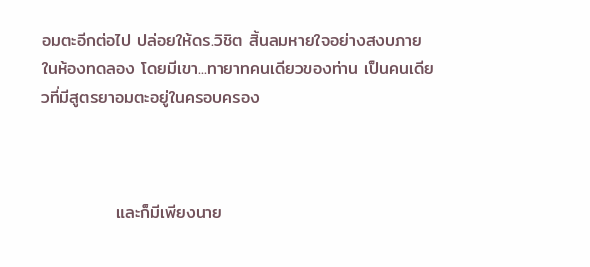อมตะอีกต่อไป ปล่อยให้ดร.วิชิต สิ้นลมหายใจอย่างสงบภายในห้องทดลอง โดยมีเขา...ทายาทคนเดียวของท่าน เป็นคนเดียวที่มีสูตรยาอมตะอยู่ในครอบครอง



            และก็มีเพียงนาย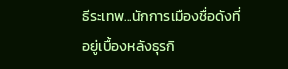ธีระเทพ...นักการเมืองชื่อดังที่อยู่เบื้องหลังธุรกิ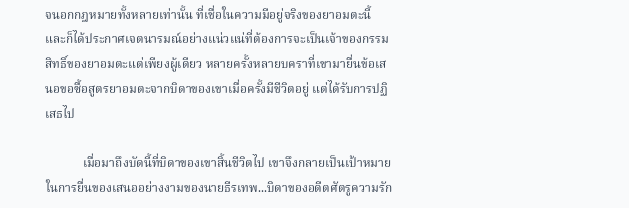จนอกกฎหมายทั้งหลายเท่านั้น ที่เชื่อในความมีอยู่จริงของยาอมตะนี้ และก็ได้ประกาศเจตนารมณ์อย่างแน่วแน่ที่ต้องการจะเป็นเจ้าของกรรมสิทธิ์ของยาอมตะแต่เพียงผู้เดียว หลายครั้งหลายบคราที่เขามายื่นข้อเสนอขอซื้อสูตรยาอมตะจากบิดาของเขาเมื่อครั้งมีชีวิตอยู่ แต่ได้รับการปฏิเสธไป

            เมื่อมาถึงบัดนี้ที่บิดาของเขาสิ้นชีวิตไป เขาจึงกลายเป็นเป้าหมายในการยื่นของเสนออย่างงามของนายธีรเทพ...บิดาของอดีตศัตรูความรัก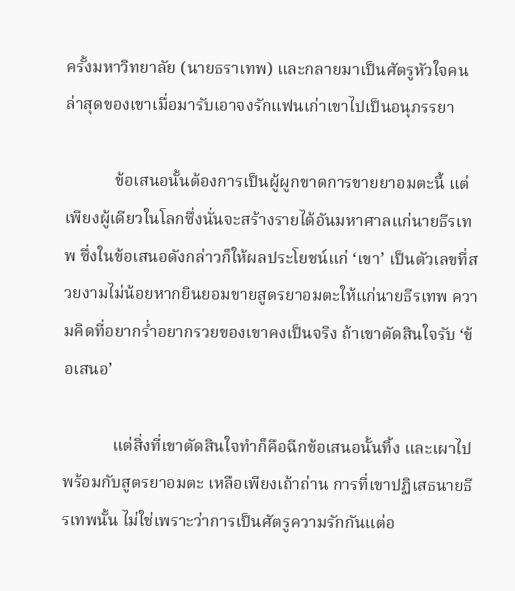ครั้งมหาวิทยาลัย (นายธราเทพ) และกลายมาเป็นศัตรูหัวใจคนล่าสุดของเขาเมื่อมารับเอาจงรักแฟนเก่าเขาไปเป็นอนุภรรยา

            ข้อเสนอนั้นต้องการเป็นผู้ผูกขาดการขายยาอมตะนี้ แต่เพียงผู้เดียวในโลกซึ่งนั่นจะสร้างรายได้อันมหาศาลแก่นายธีรเทพ ซึ่งในข้อเสนอดังกล่าวก็ให้ผลประโยชน์แก่ ‘เขา’ เป็นตัวเลขที่สวยงามไม่น้อยหากยินยอมขายสูตรยาอมตะให้แก่นายธีรเทพ ความคิดที่อยากร่ำอยากรวยของเขาคงเป็นจริง ถ้าเขาตัดสินใจรับ ‘ข้อเสนอ’

            แต่สิ่งที่เขาตัดสินใจทำก็คือฉีกข้อเสนอนั้นทิ้ง และเผาไปพร้อมกับสูตรยาอมตะ เหลือเพียงเถ้าถ่าน การที่เขาปฏิเสธนายธีรเทพนั้น ไม่ใช่เพราะว่าการเป็นศัตรูความรักกันแต่อ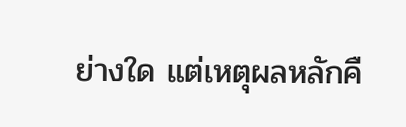ย่างใด แต่เหตุผลหลักคื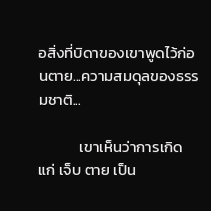อสิ่งที่บิดาของเขาพูดไว้ก่อนตาย...ความสมดุลของธรรมชาติ...

            เขาเห็นว่าการเกิด แก่ เจ็บ ตาย เป็น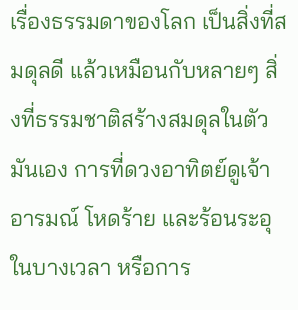เรื่องธรรมดาของโลก เป็นสิ่งที่สมดุลดี แล้วเหมือนกับหลายๆ สิ่งที่ธรรมชาติสร้างสมดุลในตัวมันเอง การที่ดวงอาทิตย์ดูเจ้าอารมณ์ โหดร้าย และร้อนระอุในบางเวลา หรือการ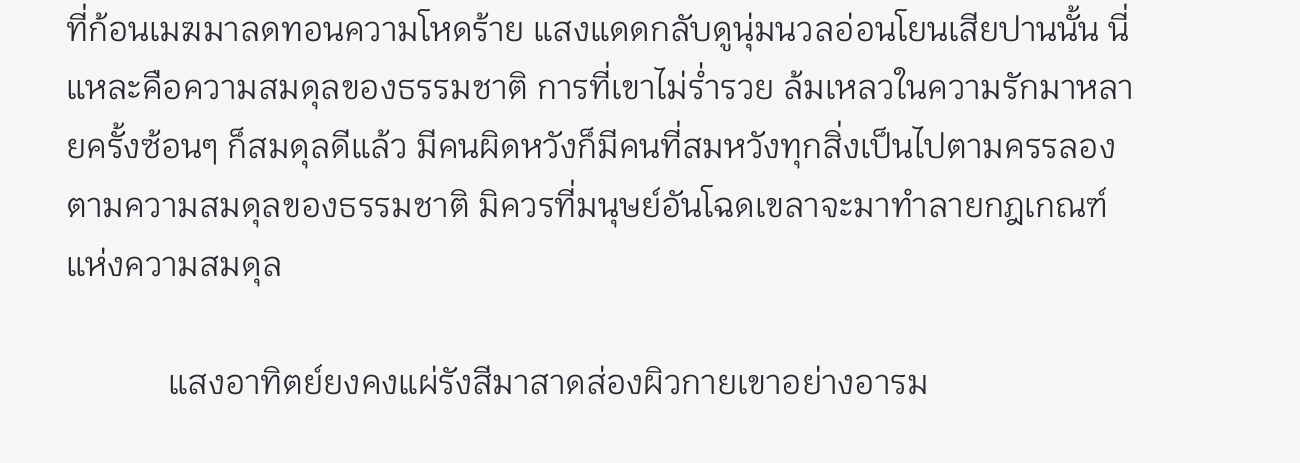ที่ก้อนเมฆมาลดทอนความโหดร้าย แสงแดดกลับดูนุ่มนวลอ่อนโยนเสียปานนั้น นี่แหละคือความสมดุลของธรรมชาติ การที่เขาไม่ร่ำรวย ล้มเหลวในความรักมาหลายครั้งซ้อนๆ ก็สมดุลดีแล้ว มีคนผิดหวังก็มีคนที่สมหวังทุกสิ่งเป็นไปตามครรลอง ตามความสมดุลของธรรมชาติ มิควรที่มนุษย์อันโฉดเขลาจะมาทำลายกฎเกณฑ์แห่งความสมดุล

            แสงอาทิตย์ยงคงแผ่รังสีมาสาดส่องผิวกายเขาอย่างอารม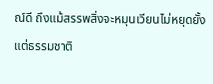ณ์ดี ถึงแม้สรรพสิ่งจะหมุนเวียนไม่หยุดยั้ง แต่ธรรมชาติ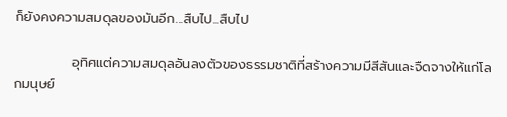ก็ยังคงความสมดุลของมันอีก...สืบไป...สืบไป

            อุทิศแต่ความสมดุลอันลงตัวของธรรมชาติที่สร้างความมีสีสันและจืดจางให้แก่โลกมนุษย์